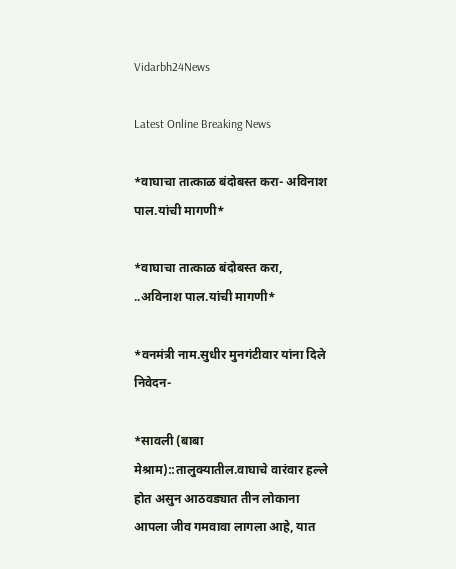Vidarbh24News

Latest Online Breaking News

*वाघाचा तात्काळ बंदोबस्त करा- अविनाश पाल.यांची मागणी*

*वाघाचा तात्काळ बंदोबस्त करा, ..अविनाश पाल.यांची मागणी*

*वनमंत्री नाम.सुधीर मुनगंटीवार यांना दिले निवेदन-

*सावली (बाबा मेश्राम)::तालुक्यातील.वाघाचे वारंवार हल्ले होत असुन आठवड्यात तीन लोकाना आपला जीव गमवावा लागला आहे, यात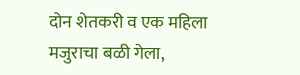दोन शेतकरी व एक महिला मजुराचा बळी गेला,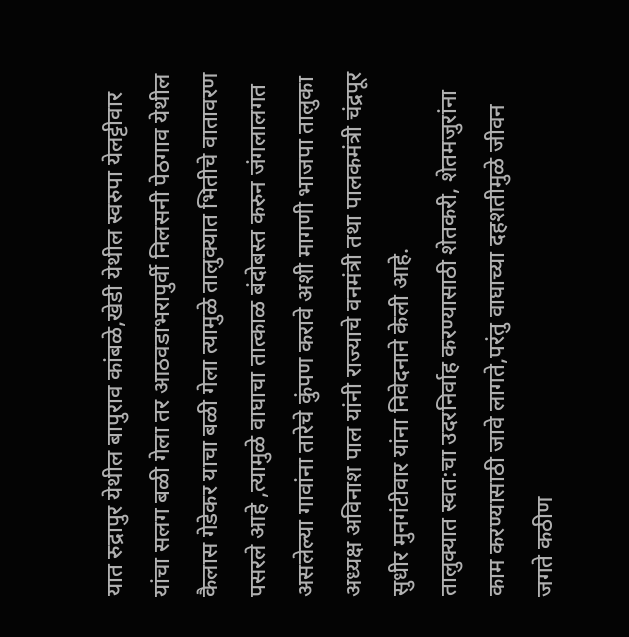यात रुद्रापुर येथील बापुराव कांबळे,खेडी येथील स्वरुपा येलट्टीवार यांचा सलग बळी गेला तर आठवडाभरापुर्वी निलसनी पेठगाव येथील कैलास गेडेकर याचा बळी गेला त्यामुळे तालुक्यात भितीचे वातावरण पसरले आहे ,त्यामुळे वाघाचा तात्काळ बंदोबस्त करुन जंगलालगत असलेल्या गावांना तारेचे कुंपण करावे अशी मागणी भाजपा तालुका अध्यक्ष अविनाश पाल यांनी राज्याचे वनमंत्री तथा पालकमंत्री चंद्रपूर सुधीर मुनगंटीवार यांना निवेदनाने केली आहे.
तालुक्यात स्वत:चा उदरनिर्वाह करण्यासाठी शेतकरी, शेतमजुरांना काम करण्यासाठी जावे लागते,परंतु वाघाच्या दहशतीमुळे जीवन जगते कठीण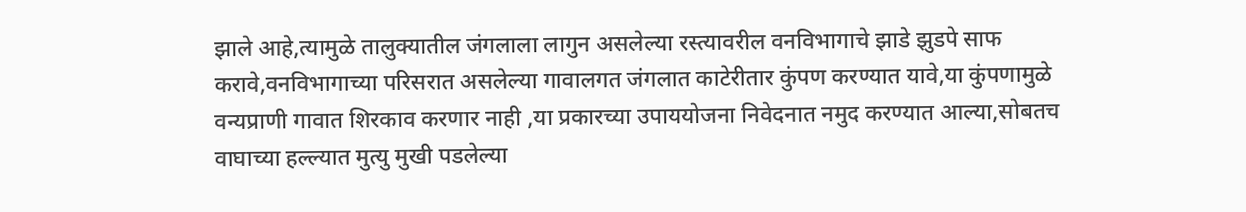झाले आहे,त्यामुळे तालुक्यातील जंगलाला लागुन असलेल्या रस्त्यावरील वनविभागाचे झाडे झुडपे साफ करावे,वनविभागाच्या परिसरात असलेल्या गावालगत जंगलात काटेरीतार कुंपण करण्यात यावे,या कुंपणामुळे वन्यप्राणी गावात शिरकाव करणार नाही ,या प्रकारच्या उपाययोजना निवेदनात नमुद करण्यात आल्या,सोबतच वाघाच्या हल्ल्यात मुत्यु मुखी पडलेल्या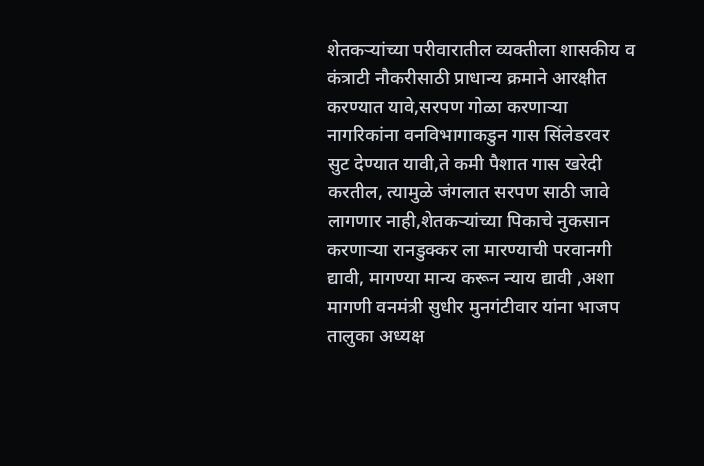शेतकऱ्यांच्या परीवारातील व्यक्तीला शासकीय व कंत्राटी नौकरीसाठी प्राधान्य क्रमाने आरक्षीत करण्यात यावे,सरपण गोळा करणाऱ्या नागरिकांना वनविभागाकडुन गास सिंलेडरवर सुट देण्यात यावी,ते कमी पैशात गास खरेदी करतील, त्यामुळे जंगलात सरपण साठी जावे लागणार नाही,शेतकऱ्यांच्या पिकाचे नुकसान करणाऱ्या रानडुक्कर ला मारण्याची परवानगी द्यावी, मागण्या मान्य करून न्याय द्यावी ,अशा मागणी वनमंत्री सुधीर मुनगंटीवार यांना भाजप तालुका अध्यक्ष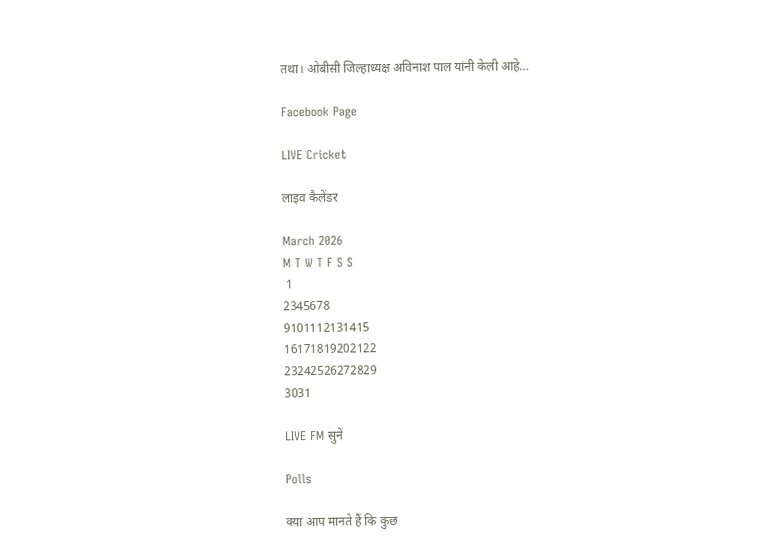तथा। ओबीसी जिल्हाध्यक्ष अविनाश पाल यांनी केली आहे…

Facebook Page

LIVE Cricket

लाइव कैलेंडर

March 2026
M T W T F S S
 1
2345678
9101112131415
16171819202122
23242526272829
3031

LIVE FM सुनें

Polls

क्या आप मानते हैं कि कुछ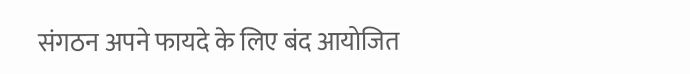संगठन अपने फायदे के लिए बंद आयोजित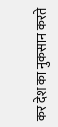कर देश का नुकसान करते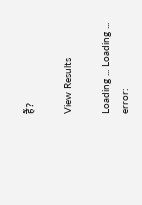हैं?

View Results

Loading ... Loading ...
error: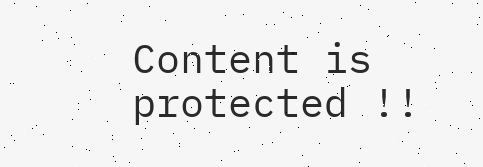Content is protected !!